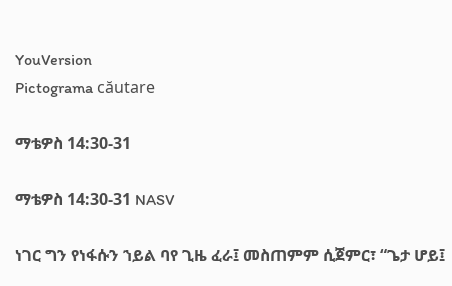YouVersion
Pictograma căutare

ማቴዎስ 14:30-31

ማቴዎስ 14:30-31 NASV

ነገር ግን የነፋሱን ኀይል ባየ ጊዜ ፈራ፤ መስጠምም ሲጀምር፣ “ጌታ ሆይ፤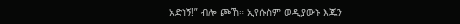አድነኝ!” ብሎ ጮኸ። ኢየሱስም ወዲያውኑ እጁን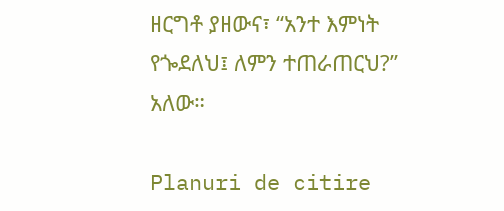ዘርግቶ ያዘውና፣ “አንተ እምነት የጐደለህ፤ ለምን ተጠራጠርህ?” አለው።

Planuri de citire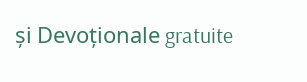și Devoționale gratuite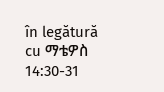în legătură cu ማቴዎስ 14:30-31